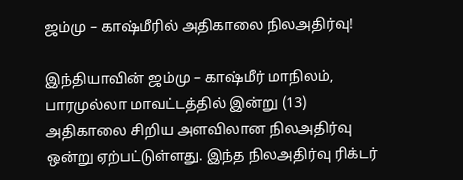ஜம்மு – காஷ்மீரில் அதிகாலை நிலஅதிர்வு!

இந்தியாவின் ஜம்மு – காஷ்மீர் மாநிலம், பாரமுல்லா மாவட்டத்தில் இன்று (13) அதிகாலை சிறிய அளவிலான நிலஅதிர்வு ஒன்று ஏற்பட்டுள்ளது. இந்த நிலஅதிர்வு ரிக்டர்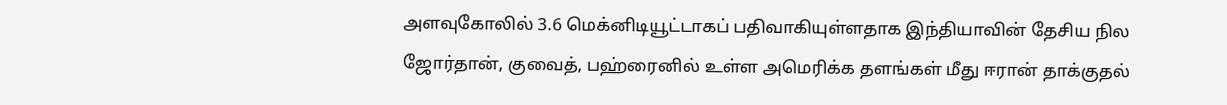அளவுகோலில் 3.6 மெக்னிடியூட்டாகப் பதிவாகியுள்ளதாக இந்தியாவின் தேசிய நில
ஜோர்தான், குவைத், பஹ்ரைனில் உள்ள அமெரிக்க தளங்கள் மீது ஈரான் தாக்குதல்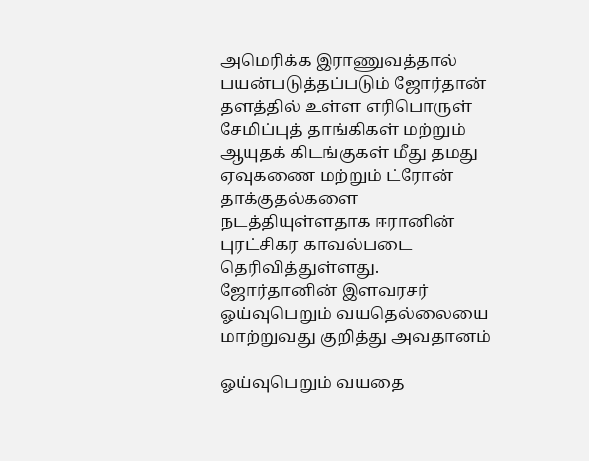அமெரிக்க இராணுவத்தால் பயன்படுத்தப்படும் ஜோர்தான் தளத்தில் உள்ள எரிபொருள் சேமிப்புத் தாங்கிகள் மற்றும் ஆயுதக் கிடங்குகள் மீது தமது ஏவுகணை மற்றும் ட்ரோன் தாக்குதல்களை நடத்தியுள்ளதாக ஈரானின் புரட்சிகர காவல்படை தெரிவித்துள்ளது. ஜோர்தானின் இளவரசர்
ஓய்வுபெறும் வயதெல்லையை மாற்றுவது குறித்து அவதானம்

ஓய்வுபெறும் வயதை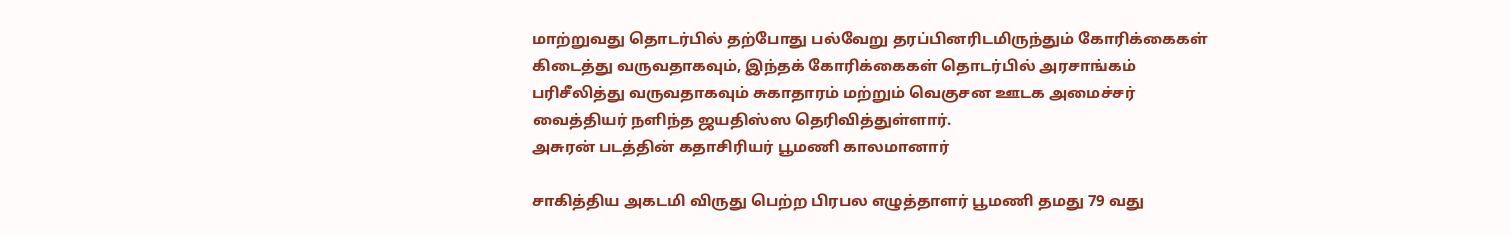மாற்றுவது தொடர்பில் தற்போது பல்வேறு தரப்பினரிடமிருந்தும் கோரிக்கைகள் கிடைத்து வருவதாகவும், இந்தக் கோரிக்கைகள் தொடர்பில் அரசாங்கம் பரிசீலித்து வருவதாகவும் சுகாதாரம் மற்றும் வெகுசன ஊடக அமைச்சர் வைத்தியர் நளிந்த ஜயதிஸ்ஸ தெரிவித்துள்ளார்.
அசுரன் படத்தின் கதாசிரியர் பூமணி காலமானார்

சாகித்திய அகடமி விருது பெற்ற பிரபல எழுத்தாளர் பூமணி தமது 79 வது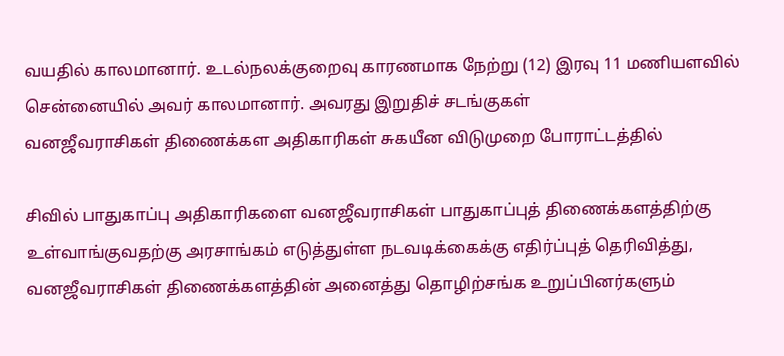வயதில் காலமானார். உடல்நலக்குறைவு காரணமாக நேற்று (12) இரவு 11 மணியளவில் சென்னையில் அவர் காலமானார். அவரது இறுதிச் சடங்குகள்
வனஜீவராசிகள் திணைக்கள அதிகாரிகள் சுகயீன விடுமுறை போராட்டத்தில்

சிவில் பாதுகாப்பு அதிகாரிகளை வனஜீவராசிகள் பாதுகாப்புத் திணைக்களத்திற்கு உள்வாங்குவதற்கு அரசாங்கம் எடுத்துள்ள நடவடிக்கைக்கு எதிர்ப்புத் தெரிவித்து, வனஜீவராசிகள் திணைக்களத்தின் அனைத்து தொழிற்சங்க உறுப்பினர்களும்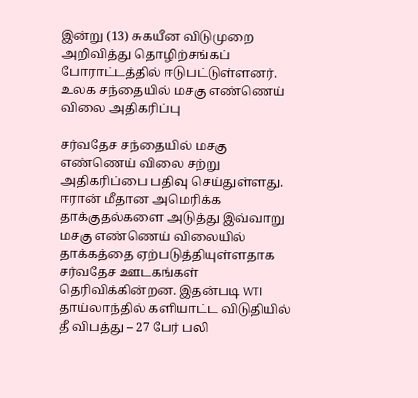இன்று (13) சுகயீன விடுமுறை அறிவித்து தொழிற்சங்கப் போராட்டத்தில் ஈடுபட்டுள்ளனர்.
உலக சந்தையில் மசகு எண்ணெய் விலை அதிகரிப்பு

சர்வதேச சந்தையில் மசகு எண்ணெய் விலை சற்று அதிகரிப்பை பதிவு செய்துள்ளது. ஈரான் மீதான அமெரிக்க தாக்குதல்களை அடுத்து இவ்வாறு மசகு எண்ணெய் விலையில் தாக்கத்தை ஏற்படுத்தியுள்ளதாக சர்வதேச ஊடகங்கள் தெரிவிக்கின்றன. இதன்படி WTI
தாய்லாந்தில் களியாட்ட விடுதியில் தீ விபத்து – 27 பேர் பலி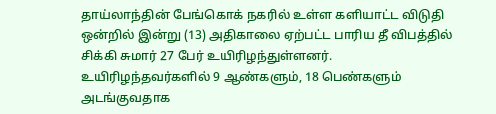தாய்லாந்தின் பேங்கொக் நகரில் உள்ள களியாட்ட விடுதி ஒன்றில் இன்று (13) அதிகாலை ஏற்பட்ட பாரிய தீ விபத்தில் சிக்கி சுமார் 27 பேர் உயிரிழந்துள்ளனர். உயிரிழந்தவர்களில் 9 ஆண்களும், 18 பெண்களும் அடங்குவதாக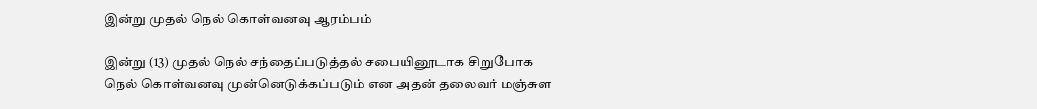இன்று முதல் நெல் கொள்வனவு ஆரம்பம்

இன்று (13) முதல் நெல் சந்தைப்படுத்தல் சபையினூடாக சிறுபோக நெல் கொள்வனவு முன்னெடுக்கப்படும் என அதன் தலைவர் மஞ்சுள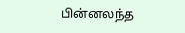பின்னலந்த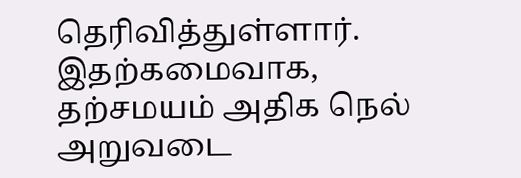தெரிவித்துள்ளார். இதற்கமைவாக, தற்சமயம் அதிக நெல் அறுவடை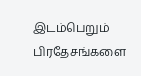இடம்பெறும் பிரதேசங்களை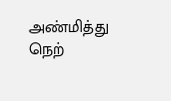அண்மித்து நெற்